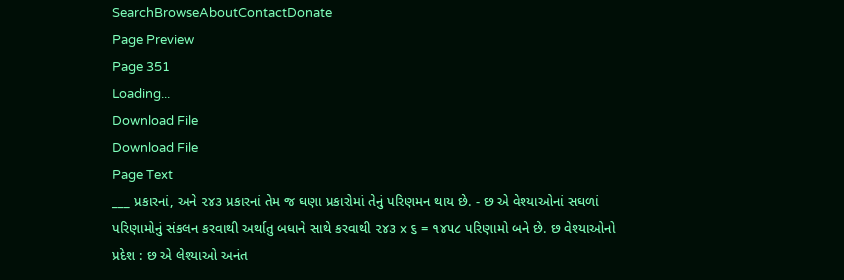SearchBrowseAboutContactDonate
Page Preview
Page 351
Loading...
Download File
Download File
Page Text
___ પ્રકારનાં, અને ૨૪૩ પ્રકારનાં તેમ જ ઘણા પ્રકારોમાં તેનું પરિણમન થાય છે. - છ એ વેશ્યાઓનાં સઘળાં પરિણામોનું સંકલન કરવાથી અર્થાતુ બધાને સાથે કરવાથી ૨૪૩ x ૬ = ૧૪૫૮ પરિણામો બને છે. છ વેશ્યાઓનો પ્રદેશ : છ એ લેશ્યાઓ અનંત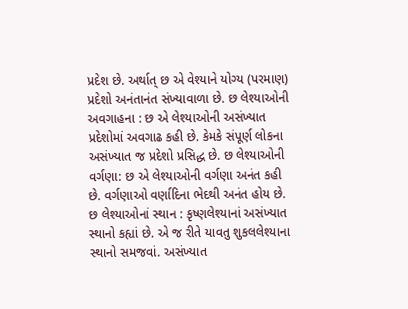પ્રદેશ છે. અર્થાત્ છ એ વેશ્યાને યોગ્ય (પરમાણ) પ્રદેશો અનંતાનંત સંખ્યાવાળા છે. છ લેશ્યાઓની અવગાહના : છ એ લેશ્યાઓની અસંખ્યાત પ્રદેશોમાં અવગાઢ કહી છે. કેમકે સંપૂર્ણ લોકના અસંખ્યાત જ પ્રદેશો પ્રસિદ્ધ છે. છ લેશ્યાઓની વર્ગણા: છ એ લેશ્યાઓની વર્ગણા અનંત કહી છે. વર્ગણાઓ વર્ણાદિના ભેદથી અનંત હોય છે. છ લેશ્યાઓનાં સ્થાન : કૃષ્ણલેશ્યાનાં અસંખ્યાત સ્થાનો કહ્યાં છે. એ જ રીતે યાવતુ શુકલલેશ્યાના સ્થાનો સમજવાં. અસંખ્યાત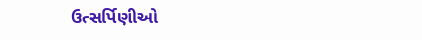ઉત્સર્પિણીઓ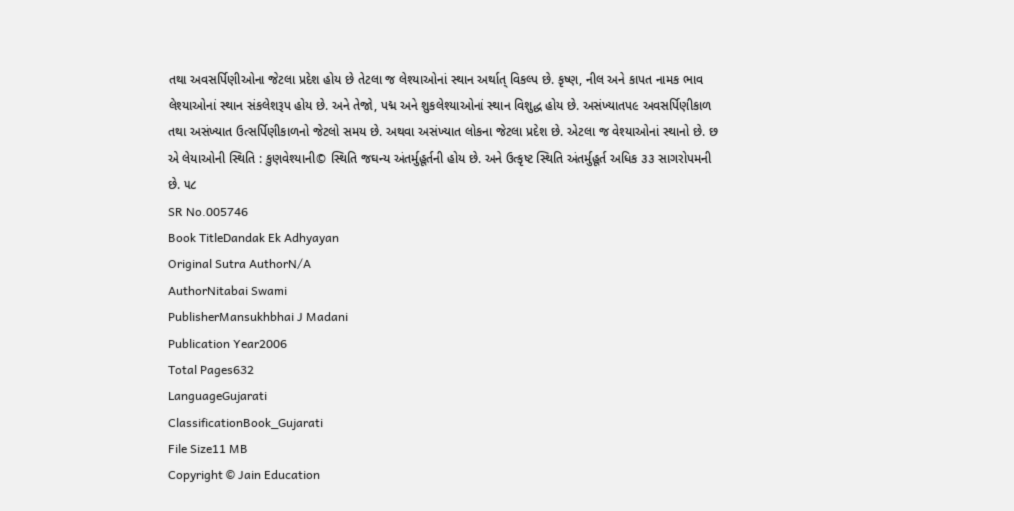તથા અવસર્પિણીઓના જેટલા પ્રદેશ હોય છે તેટલા જ લેશ્યાઓનાં સ્થાન અર્થાત્ વિકલ્પ છે. કૃષ્ણ, નીલ અને કાપત નામક ભાવ લેશ્યાઓનાં સ્થાન સંકલેશરૂપ હોય છે. અને તેજો, પદ્મ અને શુકલેશ્યાઓનાં સ્થાન વિશુદ્ધ હોય છે. અસંખ્યાતપ૯ અવસર્પિણીકાળ તથા અસંખ્યાત ઉત્સર્પિણીકાળનો જેટલો સમય છે. અથવા અસંખ્યાત લોકના જેટલા પ્રદેશ છે. એટલા જ વેશ્યાઓનાં સ્થાનો છે. છ એ લેયાઓની સ્થિતિ : કુણવેશ્યાની© સ્થિતિ જઘન્ય અંતર્મુહૂર્તની હોય છે. અને ઉત્કૃષ્ટ સ્થિતિ અંતર્મુહૂર્ત અધિક ૩૩ સાગરોપમની છે. ૫૮
SR No.005746
Book TitleDandak Ek Adhyayan
Original Sutra AuthorN/A
AuthorNitabai Swami
PublisherMansukhbhai J Madani
Publication Year2006
Total Pages632
LanguageGujarati
ClassificationBook_Gujarati
File Size11 MB
Copyright © Jain Education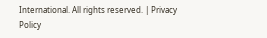International. All rights reserved. | Privacy Policy